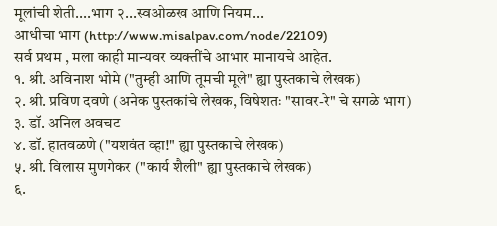मूलांची शेती....भाग २...स्वओळख आणि नियम...
आधीचा भाग (http://www.misalpav.com/node/22109)
सर्व प्रथम , मला काही मान्यवर व्यक्तींचे आभार मानायचे आहेत.
१. श्री. अविनाश भोमे ("तुम्ही आणि तूमची मूले" ह्या पुस्तकाचे लेखक)
२. श्री. प्रविण दवणे (अनेक पुस्तकांचे लेखक, विषेशतः "सावर-रे" चे सगळे भाग)
३. डॉ. अनिल अवचट
४. डॉ. हातवळणे ("यशवंत व्हा!" ह्या पुस्तकाचे लेखक)
५. श्री. विलास मुणगेकर ("कार्य शैली" ह्या पुस्तकाचे लेखक)
६.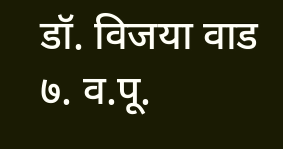डॉ. विजया वाड
७. व.पू.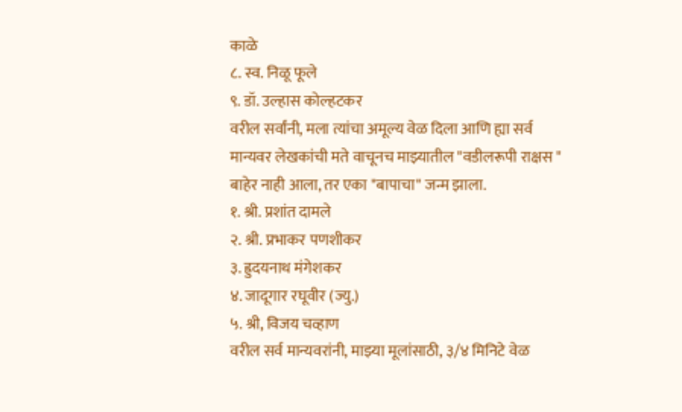काळे
८. स्व. निळू फूले
९. डॉ. उल्हास कोल्हटकर
वरील सर्वांनी, मला त्यांचा अमूल्य वेळ दिला आणि ह्या सर्व मान्यवर लेखकांची मते वाचूनच माझ्यातील "वडीलरूपी राक्षस " बाहेर नाही आला, तर एका "बापाचा" जन्म झाला.
१. श्री. प्रशांत दामले
२. श्री. प्रभाकर पणशीकर
३. ह्रुदयनाथ मंगेशकर
४. जादूगार रघूवीर (ज्यु.)
५. श्री, विजय चव्हाण
वरील सर्व मान्यवरांनी, माझ्या मूलांसाठी, ३/४ मिनिटे वेळ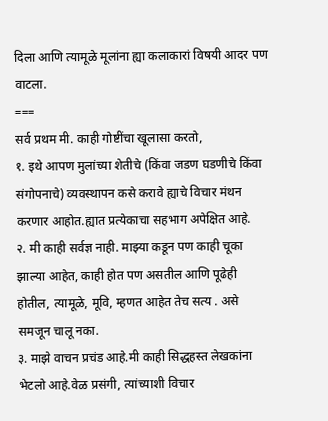दिला आणि त्यामूळे मूलांना ह्या कलाकारां विषयी आदर पण वाटला.
===
सर्व प्रथम मी. काही गोष्टींचा खूलासा करतो,
१. इथे आपण मुलांच्या शेतीचे (किंवा जडण घडणीचे किंवा संगोपनाचे) व्यवस्थापन कसे करावे ह्याचे विचार मंथन करणार आहोत.ह्यात प्रत्येकाचा सहभाग अपेक्षित आहे.
२. मी काही सर्वज्ञ नाही. माझ्या कडून पण काही चूका झाल्या आहेत, काही होत पण असतील आणि पूढेही होतील, त्यामूळे, मूवि, म्हणत आहेत तेच सत्य . असे समजून चालू नका.
३. माझे वाचन प्रचंड आहे.मी काही सिद्धहस्त लेखकांना भेटलो आहे.वेळ प्रसंगी, त्यांच्याशी विचार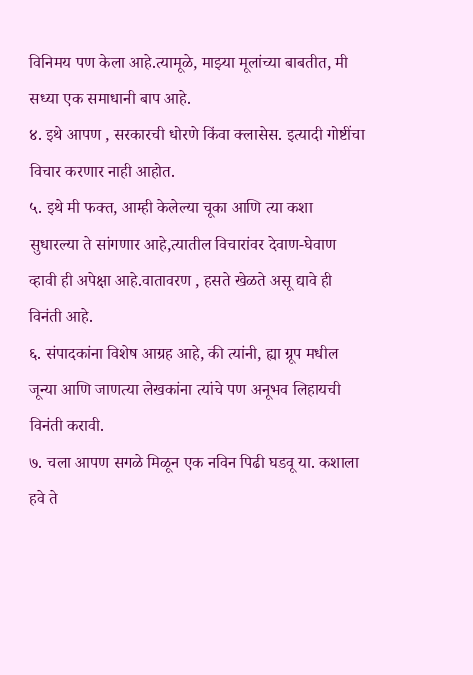विनिमय पण केला आहे.त्यामूळे, माझ्या मूलांच्या बाबतीत, मी सध्या एक समाधानी बाप आहे.
४. इथे आपण , सरकारची धोरणे किंवा क्लासेस. इत्यादी गोष्टींचा विचार करणार नाही आहोत.
५. इथे मी फक्त, आम्ही केलेल्या चूका आणि त्या कशा सुधारल्या ते सांगणार आहे,त्यातील विचारांवर देवाण-घेवाण व्हावी ही अपेक्षा आहे.वातावरण , हसते खेळते असू द्यावे ही विनंती आहे.
६. संपादकांना विशेष आग्रह आहे, की त्यांनी, ह्या ग्रूप मधील जून्या आणि जाणत्या लेखकांना त्यांचे पण अनूभव लिहायची विनंती करावी.
७. चला आपण सगळे मिळून एक नविन पिढी घडवू या. कशाला हवे ते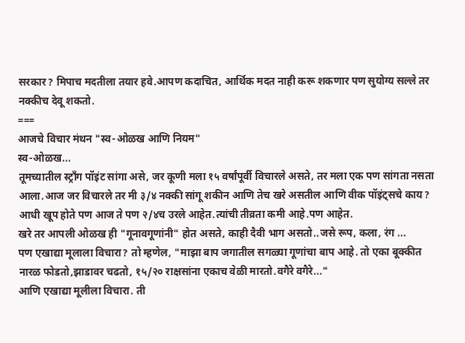सरकार? मिपाच मदतीला तयार हवे.आपण कदाचित, आर्थिक मदत नाही करू शकणार पण सुयोग्य सल्ले तर नक्कीच देवू शकतो.
===
आजचे विचार मंथन "स्व-ओळख आणि नियम"
स्व-ओळख...
तूमच्यातील स्ट्राँग पॉइंट सांगा असे, जर कूणी मला १५ वर्षांपूर्वी विचारले असते, तर मला एक पण सांगता नसता आला.आज जर विचारले तर मी ३/४ नक्की सांगू शकीन आणि तेच खरे असतील आणि वीक पॉइंट्सचे काय? आधी खूप होते पण आज ते पण २/४च उरले आहेत.त्यांची तीव्रता कमी आहे.पण आहेत.
खरे तर आपली ओळख ही "गूनावगूणांनी" होत असते, काही दैवी भाग असतो..जसे रूप, कला, रंग ...
पण एखाद्या मूलाला विचारा? तो म्हणेल, "माझा बाप जगातील सगळ्या गूणांचा बाप आहे. तो एका बूक्कीत नारळ फोडतो,झाडावर चढतो, १५/२० राक्षसांना एकाच वेळी मारतो.वगैरे वगैरे..."
आणि एखाद्या मूलीला विचारा. ती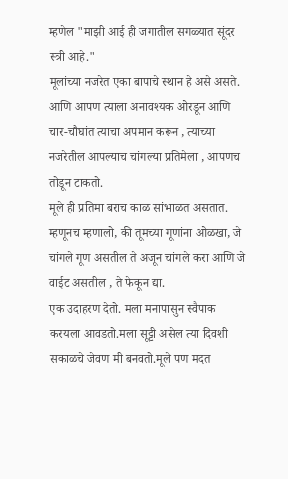म्हणेल "माझी आई ही जगातील सगळ्यात सूंदर स्त्री आहे."
मूलांच्या नजरेत एका बापाचे स्थान हे असे असते. आणि आपण त्याला अनावश्यक ओरडून आणि चार-चौघांत त्याचा अपमान करून , त्याच्या नजरेतील आपल्याच चांगल्या प्रतिमेला , आपणच तोडून टाकतो.
मूले ही प्रतिमा बराच काळ सांभाळत असतात. म्हणूनच म्हणालो, की तूमच्या गूणांना ओळखा, जे चांगले गूण असतील ते अजून चांगले करा आणि जे वाईट असतील , ते फेकून द्या.
एक उदाहरण देतो. मला मनापासुन स्वैपाक करयला आवडतो.मला सूट्टी असेल त्या दिवशी सकाळचे जेवण मी बनवतो.मूले पण मदत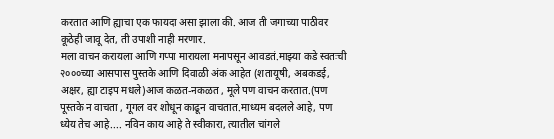करतात आणि ह्याचा एक फायदा असा झाला की. आज ती जगाच्या पाठीवर कूठेही जावू देत, ती उपाशी नाही मरणार.
मला वाचन करायला आणि गप्पा मारायला मनापसून आवडतं.माझ्या कडे स्वतःची २०००च्या आसपास पुस्तके आणि दिवाळी अंक आहेत (शतायूषी, अबकडई, अक्षर, ह्या टाइप मधले)आज कळत-नकळत , मूले पण वाचन करतात.(पण पूस्तके न वाचता , गूगल वर शोधून काढून वाचतात.माध्यम बदलले आहे, पण ध्येय तेच आहे.... नविन काय आहे ते स्वीकारा, त्यातील चांगले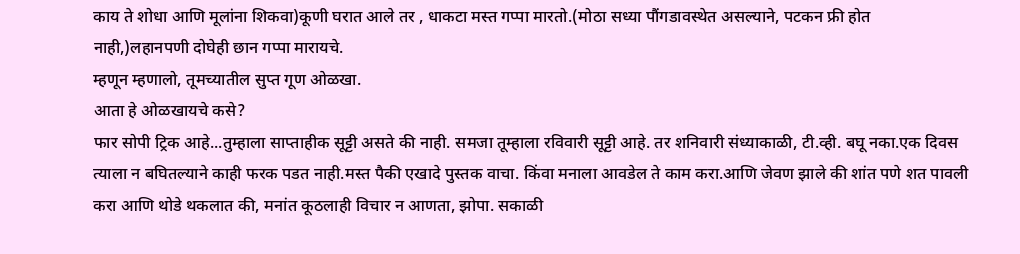काय ते शोधा आणि मूलांना शिकवा)कूणी घरात आले तर , धाकटा मस्त गप्पा मारतो.(मोठा सध्या पौंगडावस्थेत असल्याने, पटकन फ्री होत नाही,)लहानपणी दोघेही छान गप्पा मारायचे.
म्हणून म्हणालो, तूमच्यातील सुप्त गूण ओळखा.
आता हे ओळखायचे कसे?
फार सोपी ट्रिक आहे...तुम्हाला साप्ताहीक सूट्टी असते की नाही. समजा तूम्हाला रविवारी सूट्टी आहे. तर शनिवारी संध्याकाळी, टी.व्ही. बघू नका.एक दिवस त्याला न बघितल्याने काही फरक पडत नाही.मस्त पैकी एखादे पुस्तक वाचा. किंवा मनाला आवडेल ते काम करा.आणि जेवण झाले की शांत पणे शत पावली करा आणि थोडे थकलात की, मनांत कूठलाही विचार न आणता, झोपा. सकाळी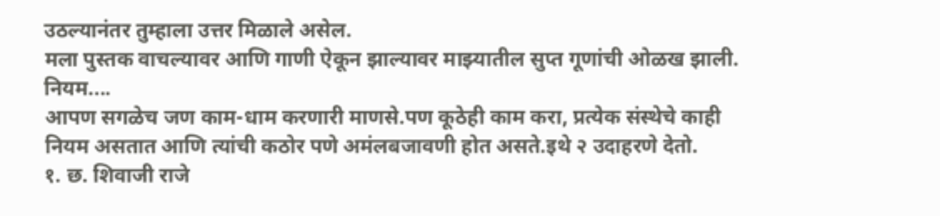उठल्यानंतर तुम्हाला उत्तर मिळाले असेल.
मला पुस्तक वाचल्यावर आणि गाणी ऐकून झाल्यावर माझ्यातील सुप्त गूणांची ओळख झाली.
नियम....
आपण सगळेच जण काम-धाम करणारी माणसे.पण कूठेही काम करा, प्रत्येक संस्थेचे काही नियम असतात आणि त्यांची कठोर पणे अमंलबजावणी होत असते.इथे २ उदाहरणे देतो.
१. छ. शिवाजी राजे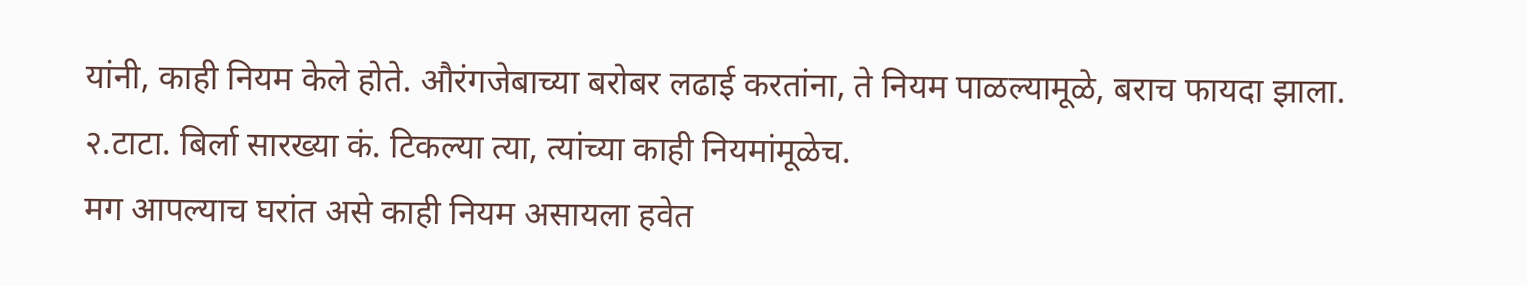यांनी, काही नियम केले होते. औरंगजेबाच्या बरोबर लढाई करतांना, ते नियम पाळल्यामूळे, बराच फायदा झाला.
२.टाटा. बिर्ला सारख्या कं. टिकल्या त्या, त्यांच्या काही नियमांमूळेच.
मग आपल्याच घरांत असे काही नियम असायला हवेत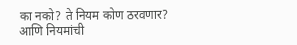का नको? ते नियम कोण ठरवणार? आणि नियमांची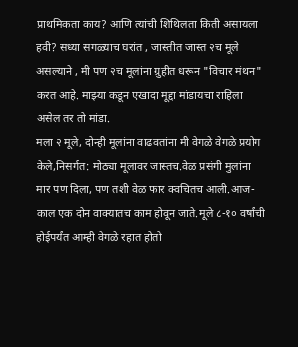प्राथमिकता काय? आणि त्यांची शिथिलता किती असायला हवी? सध्या सगळ्याच घरांत , जास्तीत जास्त २च मूले असल्याने , मी पण २च मूलांना ग्रुहीत धरून "विचार मंथन" करत आहे. माझ्या कडून एखादा मूद्दा मांडायचा राहिला असेल तर तो मांडा.
मला २ मूले, दोन्ही मूलांना वाढवतांना मी वेगळे वेगळे प्रयोग केले,निसर्गत: मोठ्या मूलावर जास्तच.वेळ प्रसंगी मुलांना मार पण दिला, पण तशी वेळ फार क्वचितच आली.आज-काल एक दोन वाक्यातच काम होवून जाते.मूले ८-१० वर्षांची होईपर्यंत आम्ही वेगळे रहात होतो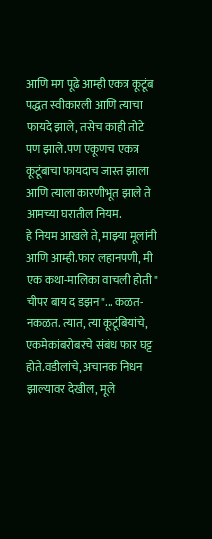आणि मग पूढे आम्ही एकत्र कूटूंब पद्धत स्वीकारली आणि त्याचा फायदे झाले, तसेच काही तोटे पण झाले.पण एकूणच एकत्र कूटूंबाचा फायदाच जास्त झाला आणि त्याला कारणीभूत झाले ते आमच्या घरातील नियम.
हे नियम आखले ते, माझ्या मूलांनी आणि आम्ही.फार लहानपणी, मी एक कथा-मालिका वाचली होती " चीपर बाय द डझन"... कळत-नकळत. त्यात, त्या कूटूंबियांचे, एकमेकांबरोबरचे संबंध फार घट्ट होते.वडीलांचे, अचानक निधन झाल्यावर देखील, मूले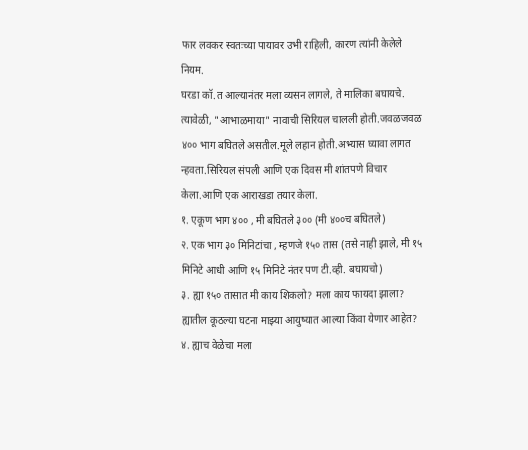फार लवकर स्वतःच्या पायावर उभी राहिली, कारण त्यांनी केलेले नियम.
घरडा कॉ.त आल्यानंतर मला व्यसन लागले, ते मालिका बघायचे. त्यावेळी, "आभाळमाया" नावाची सिरियल चालली होती.जवळजवळ ४०० भाग बघितले असतील.मूले लहान होती.अभ्यास घ्यावा लागत न्हवता.सिरियल संपली आणि एक दिवस मी शांतपणे विचार केला.आणि एक आराखडा तयार केला.
१. एकूण भाग ४०० , मी बघितले ३०० (मी ४००च बघितले)
२. एक भाग ३० मिनिटांचा , म्हणजे १५० तास (तसे नाही झाले, मी १५ मिनिटे आधी आणि १५ मिनिटे नंतर पण टी.व्ही. बघायचो)
३. ह्या १५० तासात मी काय शिकलो? मला काय फायदा झाला? ह्यातील कूठल्या घटना माझ्या आयुष्यात आल्या किंवा येणार आहेत?
४. ह्याच वेळेचा मला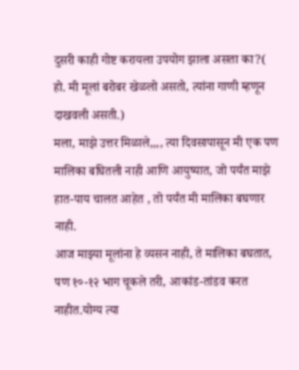दुसरी काही गोष्ट करायला उपयोग झाला असता का?( हो. मी मूलां बरोबर खेळलो असतो, त्यांना गाणी म्हणून दाखवली असती.)
मला, माझे उत्तर मिळाले,,,, त्या दिवसापासून मी एक पण मालिका बघितली नाही आणि आयुष्यात, जो पर्यंत माझे हात-पाय चालत आहेत , तो पर्यंत मी मालिका बघणार नाही.
आज माझ्या मूलांना हे व्यसन नाही, ते मालिका बघतात, पण १०-१२ भाग चूकले तरी, आकांड-तांडव करत नाहीत.योग्य त्या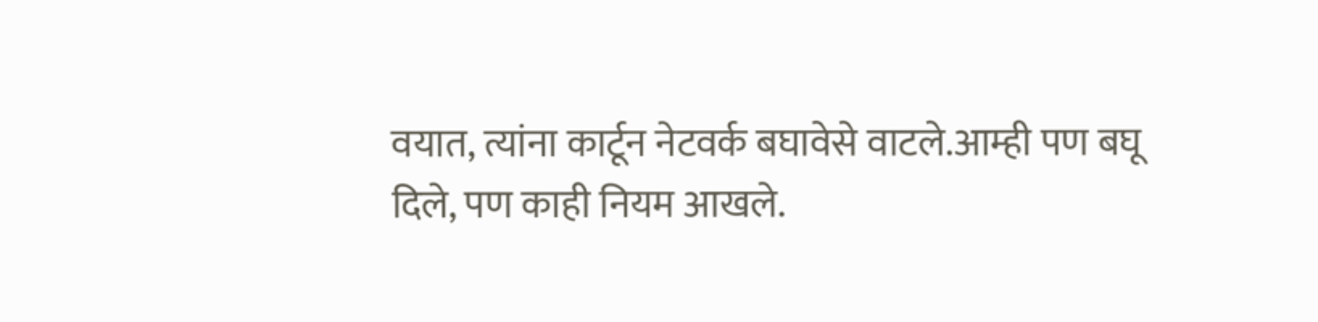वयात, त्यांना कार्टून नेटवर्क बघावेसे वाटले.आम्ही पण बघू दिले, पण काही नियम आखले.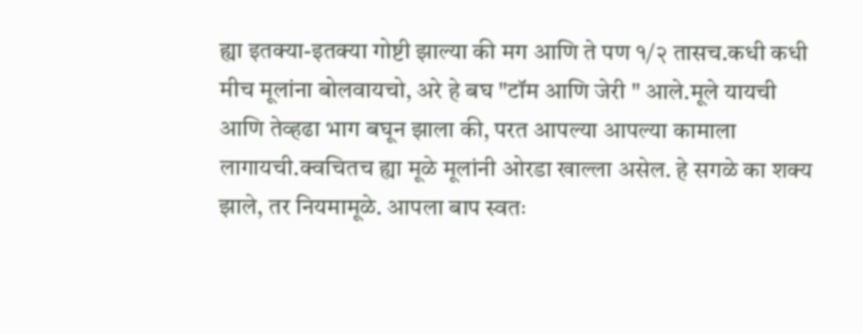ह्या इतक्या-इतक्या गोष्टी झाल्या की मग आणि ते पण १/२ तासच.कधी कधी मीच मूलांना बोलवायचो, अरे हे बघ "टॉम आणि जेरी " आले.मूले यायची आणि तेव्हढा भाग बघून झाला की, परत आपल्या आपल्या कामाला लागायची.क्वचितच ह्या मूळे मूलांनी ओरडा खाल्ला असेल. हे सगळे का शक्य झाले, तर नियमामूळे. आपला बाप स्वतः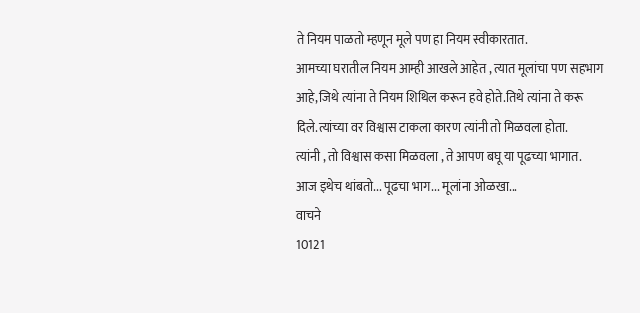ते नियम पाळतो म्हणून मूले पण हा नियम स्वीकारतात.
आमच्या घरातील नियम आम्ही आखले आहेत , त्यात मूलांचा पण सहभाग आहे,जिथे त्यांना ते नियम शिथिल करून हवे होते.तिथे त्यांना ते करू दिले.त्यांच्या वर विश्वास टाकला कारण त्यांनी तो मिळवला होता.
त्यांनी , तो विश्वास कसा मिळवला , ते आपण बघू या पूढच्या भागात.
आज इथेच थांबतो... पूढचा भाग... मूलांना ओळखा...
वाचने
10121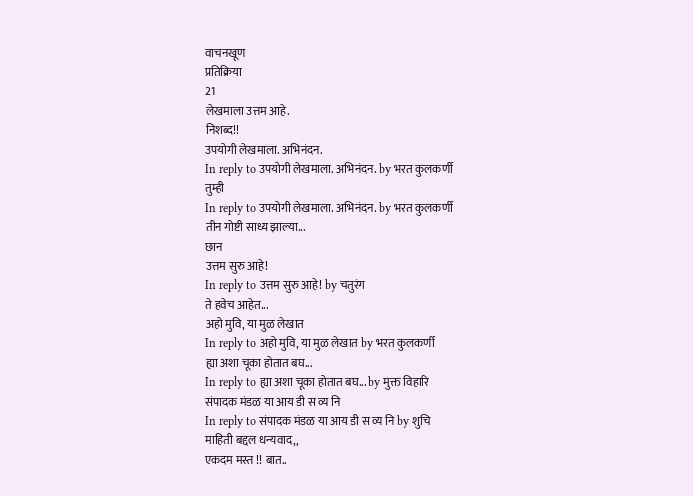वाचनखूण
प्रतिक्रिया
21
लेखमाला उत्तम आहे.
निशब्द!!
उपयोगी लेखमाला. अभिनंदन.
In reply to उपयोगी लेखमाला. अभिनंदन. by भरत कुलकर्णी
तुम्ही
In reply to उपयोगी लेखमाला. अभिनंदन. by भरत कुलकर्णी
तीन गोष्टी साध्य झाल्या...
छान
उत्तम सुरु आहे!
In reply to उत्तम सुरु आहे! by चतुरंग
ते हवेच आहेत...
अहो मुवि, या मुळ लेखात
In reply to अहो मुवि, या मुळ लेखात by भरत कुलकर्णी
ह्या अशा चूका होतात बघ...
In reply to ह्या अशा चूका होतात बघ... by मुक्त विहारि
संपादक मंडळ या आय डी स व्य नि
In reply to संपादक मंडळ या आय डी स व्य नि by शुचि
माहिती बद्दल धन्यवाद,,
एकदम मस्त !! बात..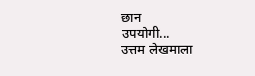छान
उपयोगी...
उत्तम लेखमाला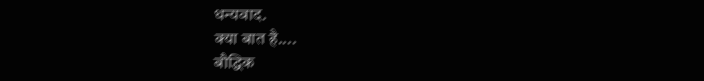धन्यवाद.
क्या बात है....
बौद्धिक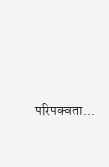परिपक्वता...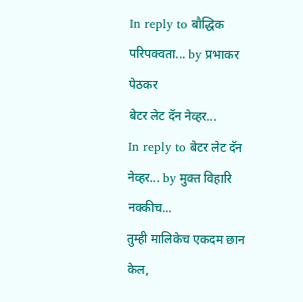In reply to बौद्धिक परिपक्वता... by प्रभाकर पेठकर
बेटर लेट दॅन नेव्हर...
In reply to बेटर लेट दॅन नेव्हर... by मुक्त विहारि
नक्कीच...
तुम्ही मालिकेच एकदम छान केल,